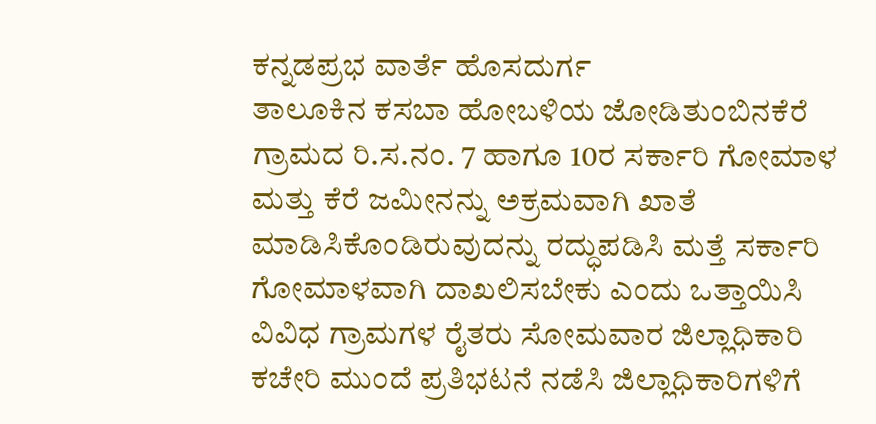ಕನ್ನಡಪ್ರಭ ವಾರ್ತೆ ಹೊಸದುರ್ಗ
ತಾಲೂಕಿನ ಕಸಬಾ ಹೋಬಳಿಯ ಜೋಡಿತುಂಬಿನಕೆರೆ ಗ್ರಾಮದ ರಿ.ಸ.ನಂ. 7 ಹಾಗೂ 10ರ ಸರ್ಕಾರಿ ಗೋಮಾಳ ಮತ್ತು ಕೆರೆ ಜಮೀನನ್ನು ಅಕ್ರಮವಾಗಿ ಖಾತೆ ಮಾಡಿಸಿಕೊಂಡಿರುವುದನ್ನು ರದ್ಧುಪಡಿಸಿ ಮತ್ತೆ ಸರ್ಕಾರಿ ಗೋಮಾಳವಾಗಿ ದಾಖಲಿಸಬೇಕು ಎಂದು ಒತ್ತಾಯಿಸಿ ವಿವಿಧ ಗ್ರಾಮಗಳ ರೈತರು ಸೋಮವಾರ ಜಿಲ್ಲಾಧಿಕಾರಿ ಕಚೇರಿ ಮುಂದೆ ಪ್ರತಿಭಟನೆ ನಡೆಸಿ ಜಿಲ್ಲಾಧಿಕಾರಿಗಳಿಗೆ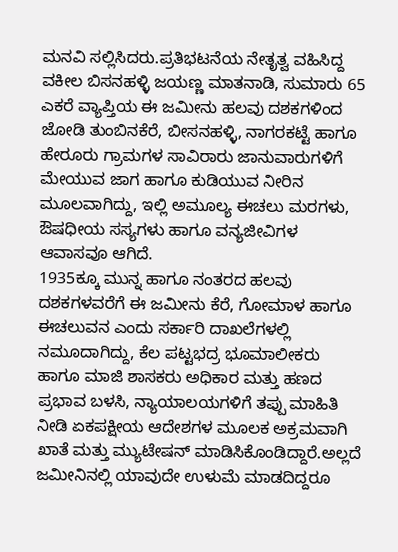ಮನವಿ ಸಲ್ಲಿಸಿದರು.ಪ್ರತಿಭಟನೆಯ ನೇತೃತ್ವ ವಹಿಸಿದ್ದ ವಕೀಲ ಬಿಸನಹಳ್ಳಿ ಜಯಣ್ಣ ಮಾತನಾಡಿ, ಸುಮಾರು 65 ಎಕರೆ ವ್ಯಾಪ್ತಿಯ ಈ ಜಮೀನು ಹಲವು ದಶಕಗಳಿಂದ ಜೋಡಿ ತುಂಬಿನಕೆರೆ, ಬೀಸನಹಳ್ಳಿ, ನಾಗರಕಟ್ಟೆ ಹಾಗೂ ಹೇರೂರು ಗ್ರಾಮಗಳ ಸಾವಿರಾರು ಜಾನುವಾರುಗಳಿಗೆ ಮೇಯುವ ಜಾಗ ಹಾಗೂ ಕುಡಿಯುವ ನೀರಿನ ಮೂಲವಾಗಿದ್ದು, ಇಲ್ಲಿ ಅಮೂಲ್ಯ ಈಚಲು ಮರಗಳು, ಔಷಧೀಯ ಸಸ್ಯಗಳು ಹಾಗೂ ವನ್ಯಜೀವಿಗಳ ಆವಾಸವೂ ಆಗಿದೆ.
1935ಕ್ಕೂ ಮುನ್ನ ಹಾಗೂ ನಂತರದ ಹಲವು ದಶಕಗಳವರೆಗೆ ಈ ಜಮೀನು ಕೆರೆ, ಗೋಮಾಳ ಹಾಗೂ ಈಚಲುವನ ಎಂದು ಸರ್ಕಾರಿ ದಾಖಲೆಗಳಲ್ಲಿ ನಮೂದಾಗಿದ್ದು, ಕೆಲ ಪಟ್ಟಭದ್ರ ಭೂಮಾಲೀಕರು ಹಾಗೂ ಮಾಜಿ ಶಾಸಕರು ಅಧಿಕಾರ ಮತ್ತು ಹಣದ ಪ್ರಭಾವ ಬಳಸಿ, ನ್ಯಾಯಾಲಯಗಳಿಗೆ ತಪ್ಪು ಮಾಹಿತಿ ನೀಡಿ ಏಕಪಕ್ಷೀಯ ಆದೇಶಗಳ ಮೂಲಕ ಅಕ್ರಮವಾಗಿ ಖಾತೆ ಮತ್ತು ಮ್ಯುಟೇಷನ್ ಮಾಡಿಸಿಕೊಂಡಿದ್ದಾರೆ.ಅಲ್ಲದೆ ಜಮೀನಿನಲ್ಲಿ ಯಾವುದೇ ಉಳುಮೆ ಮಾಡದಿದ್ದರೂ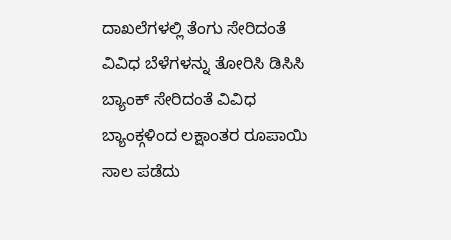ದಾಖಲೆಗಳಲ್ಲಿ ತೆಂಗು ಸೇರಿದಂತೆ ವಿವಿಧ ಬೆಳೆಗಳನ್ನು ತೋರಿಸಿ ಡಿಸಿಸಿ ಬ್ಯಾಂಕ್ ಸೇರಿದಂತೆ ವಿವಿಧ ಬ್ಯಾಂಕ್ಗಳಿಂದ ಲಕ್ಷಾಂತರ ರೂಪಾಯಿ ಸಾಲ ಪಡೆದು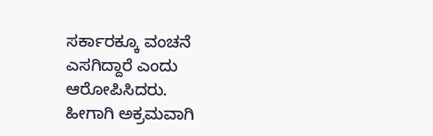ಸರ್ಕಾರಕ್ಕೂ ವಂಚನೆ ಎಸಗಿದ್ದಾರೆ ಎಂದು ಆರೋಪಿಸಿದರು.
ಹೀಗಾಗಿ ಅಕ್ರಮವಾಗಿ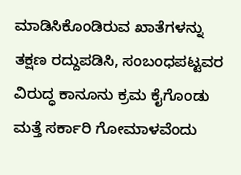ಮಾಡಿಸಿಕೊಂಡಿರುವ ಖಾತೆಗಳನ್ನು ತಕ್ಷಣ ರದ್ದುಪಡಿಸಿ, ಸಂಬಂಧಪಟ್ಟವರ ವಿರುದ್ಧ ಕಾನೂನು ಕ್ರಮ ಕೈಗೊಂಡು ಮತ್ತೆ ಸರ್ಕಾರಿ ಗೋಮಾಳವೆಂದು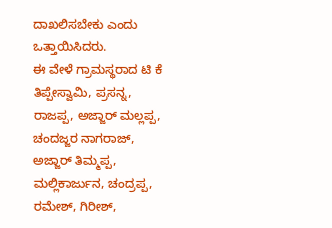ದಾಖಲಿಸಬೇಕು ಎಂದು ಒತ್ತಾಯಿಸಿದರು.
ಈ ವೇಳೆ ಗ್ರಾಮಸ್ಥರಾದ ಟಿ ಕೆ ತಿಪ್ಪೇಸ್ವಾಮಿ, ಪ್ರಸನ್ನ, ರಾಜಪ್ಪ, ಅಜ್ಜಾರ್ ಮಲ್ಲಪ್ಪ, ಚಂದಜ್ಜರ ನಾಗರಾಜ್, ಅಜ್ಜಾರ್ ತಿಮ್ಮಪ್ಪ, ಮಲ್ಲಿಕಾರ್ಜುನ, ಚಂದ್ರಪ್ಪ, ರಮೇಶ್, ಗಿರೀಶ್,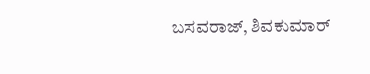ಬಸವರಾಜ್, ಶಿವಕುಮಾರ್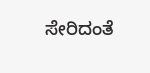ಸೇರಿದಂತೆ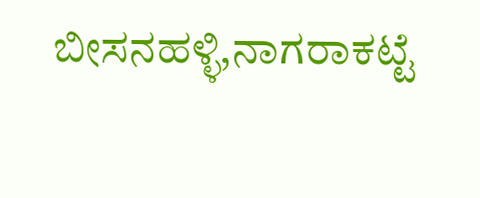ಬೀಸನಹಳ್ಳಿ,ನಾಗರಾಕಟ್ಟೆ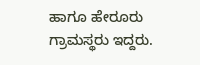ಹಾಗೂ ಹೇರೂರು ಗ್ರಾಮಸ್ಥರು ಇದ್ದರು.